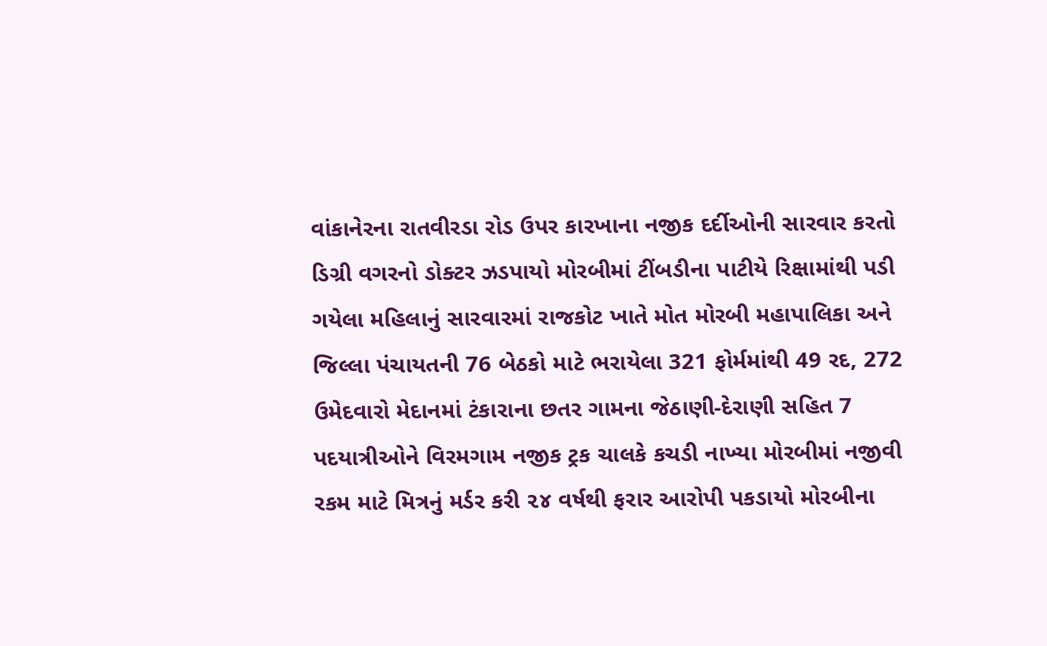વાંકાનેરના રાતવીરડા રોડ ઉપર કારખાના નજીક દર્દીઓની સારવાર કરતો ડિગ્રી વગરનો ડોક્ટર ઝડપાયો મોરબીમાં ટીંબડીના પાટીયે રિક્ષામાંથી પડી ગયેલા મહિલાનું સારવારમાં રાજકોટ ખાતે મોત મોરબી મહાપાલિકા અને જિલ્લા પંચાયતની 76 બેઠકો માટે ભરાયેલા 321 ફોર્મમાંથી 49 રદ, 272 ઉમેદવારો મેદાનમાં ટંકારાના છતર ગામના જેઠાણી-દેરાણી સહિત 7 પદયાત્રીઓને વિરમગામ નજીક ટ્રક ચાલકે કચડી નાખ્યા મોરબીમાં નજીવી રકમ માટે મિત્રનું મર્ડર કરી ૨૪ વર્ષથી ફરાર આરોપી પકડાયો મોરબીના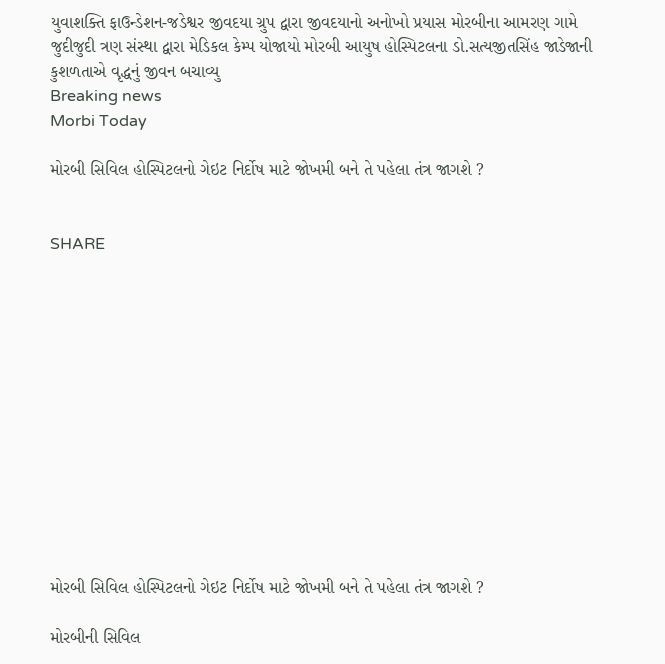યુવાશક્તિ ફાઉન્ડેશન-જડેશ્વર જીવદયા ગ્રુપ દ્વારા જીવદયાનો અનોખો પ્રયાસ મોરબીના આમરણ ગામે જુદીજુદી ત્રણ સંસ્થા દ્વારા મેડિકલ કેમ્પ યોજાયો મોરબી આયુષ હોસ્પિટલના ડો.સત્યજીતસિંહ જાડેજાની કુશળતાએ વૃદ્ધનું જીવન બચાવ્યુ
Breaking news
Morbi Today

મોરબી સિવિલ હોસ્પિટલનો ગેઇટ નિર્દોષ માટે જોખમી બને તે પહેલા તંત્ર જાગશે ?


SHARE













મોરબી સિવિલ હોસ્પિટલનો ગેઇટ નિર્દોષ માટે જોખમી બને તે પહેલા તંત્ર જાગશે ?

મોરબીની સિવિલ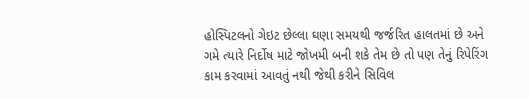હોસ્પિટલનો ગેઇટ છેલ્લા ઘણા સમયથી જર્જરિત હાલતમાં છે અને ગમે ત્યારે નિર્દોષ માટે જોખમી બની શકે તેમ છે તો પણ તેનું રિપેરિંગ કામ કરવામાં આવતું નથી જેથી કરીને સિવિલ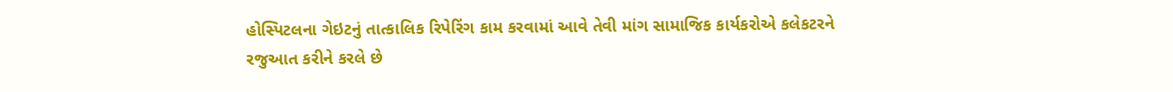હોસ્પિટલના ગેઇટનું તાત્કાલિક રિપેરિંગ કામ કરવામાં આવે તેવી માંગ સામાજિક કાર્યકરોએ કલેકટરને રજુઆત કરીને કરલે છે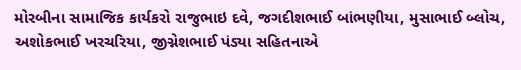મોરબીના સામાજિક કાર્યકરો રાજુભાઇ દવે, જગદીશભાઈ બાંભણીયા, મુસાભાઈ બ્લોચ, અશોકભાઈ ખરચરિયા, જીગ્નેશભાઈ પંડ્યા સહિતનાએ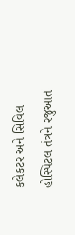કલેકટર અને સિવિલ હોસ્પિટલ તંત્રને રજુઆત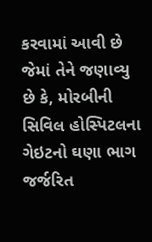કરવામાં આવી છે જેમાં તેને જણાવ્યુ છે કે, મોરબીની સિવિલ હોસ્પિટલના ગેઇટનો ઘણા ભાગ જર્જરિત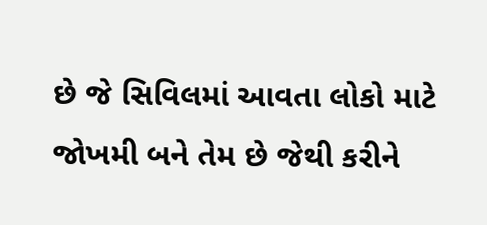છે જે સિવિલમાં આવતા લોકો માટે જોખમી બને તેમ છે જેથી કરીને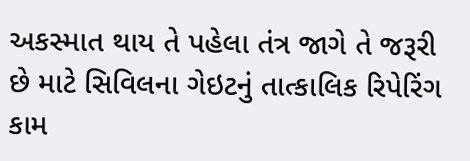અકસ્માત થાય તે પહેલા તંત્ર જાગે તે જરૂરી છે માટે સિવિલના ગેઇટનું તાત્કાલિક રિપેરિંગ કામ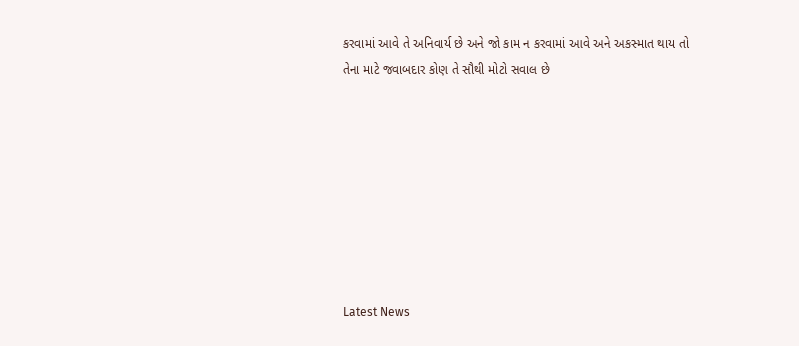કરવામાં આવે તે અનિવાર્ય છે અને જો કામ ન કરવામાં આવે અને અકસ્માત થાય તો તેના માટે જવાબદાર કોણ તે સૌથી મોટો સવાલ છે








Latest News